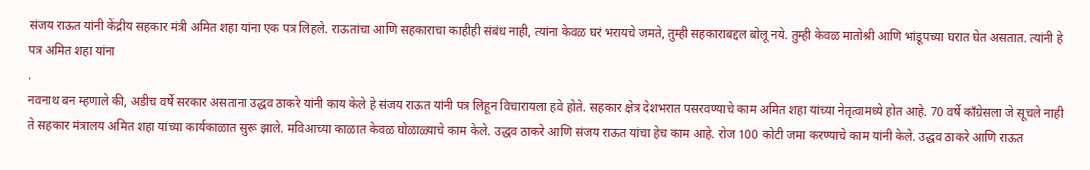संजय राऊत यांनी केंद्रीय सहकार मंत्री अमित शहा यांना एक पत्र लिहले. राऊतांचा आणि सहकाराचा काहीही संबंध नाही, त्यांना केवळ घरं भरायचे जमते, तुम्ही सहकाराबद्दल बोलू नये. तुम्ही केवळ मातोश्री आणि भांडूपच्या घरात घेत असतात. त्यांनी हे पत्र अमित शहा यांना
.
नवनाथ बन म्हणाले की, अडीच वर्षे सरकार असताना उद्धव ठाकरे यांनी काय केले हे संजय राऊत यांनी पत्र लिहून विचारायला हवे होते. सहकार क्षेत्र देशभरात पसरवण्याचे काम अमित शहा यांच्या नेतृत्वामध्ये होत आहे. 70 वर्षे काँग्रेसला जे सूचले नाही ते सहकार मंत्रालय अमित शहा यांच्या कार्यकाळात सुरू झाले. मविआच्या काळात केवळ घोळाळ्याचे काम केले. उद्धव ठाकरे आणि संजय राऊत यांचा हेच काम आहे. रोज 100 कोटी जमा करण्याचे काम यांनी केले. उद्धव ठाकरे आणि राऊत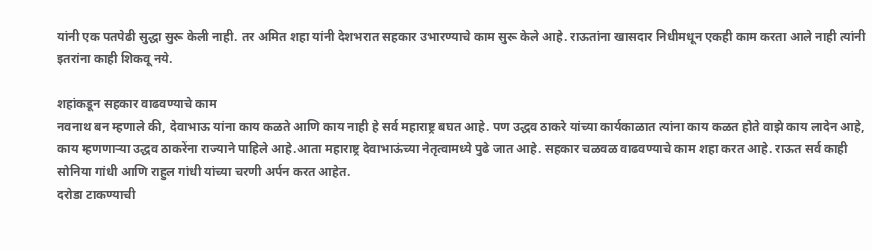यांनी एक पतपेढी सुद्धा सुरू केली नाही. तर अमित शहा यांनी देशभरात सहकार उभारण्याचे काम सुरू केले आहे. राऊतांना खासदार निधीमधून एकही काम करता आले नाही त्यांनी इतरांना काही शिकवू नये.

शहांकडून सहकार वाढवण्याचे काम
नवनाथ बन म्हणाले की, देवाभाऊ यांना काय कळते आणि काय नाही हे सर्व महाराष्ट्र बघत आहे. पण उद्धव ठाकरे यांच्या कार्यकाळात त्यांना काय कळत होते वाझे काय लादेन आहे, काय म्हणणाऱ्या उद्धव ठाकरेंना राज्याने पाहिले आहे.आता महाराष्ट्र देवाभाऊंच्या नेतृत्वामध्ये पुढे जात आहे. सहकार चळवळ वाढवण्याचे काम शहा करत आहे. राऊत सर्व काही सोनिया गांधी आणि राहुल गांधी यांच्या चरणी अर्पन करत आहेत.
दरोडा टाकण्याची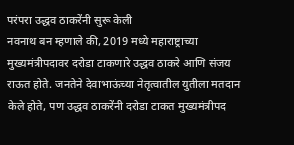परंपरा उद्धव ठाकरेंनी सुरू केली
नवनाथ बन म्हणाले की, 2019 मध्ये महाराष्ट्राच्या मुख्यमंत्रीपदावर दरोडा टाकणारे उद्धव ठाकरे आणि संजय राऊत होते. जनतेने देवाभाऊंच्या नेतृत्वातील युतीला मतदान केले होते, पण उद्धव ठाकरेंनी दरोडा टाकत मुख्यमंत्रीपद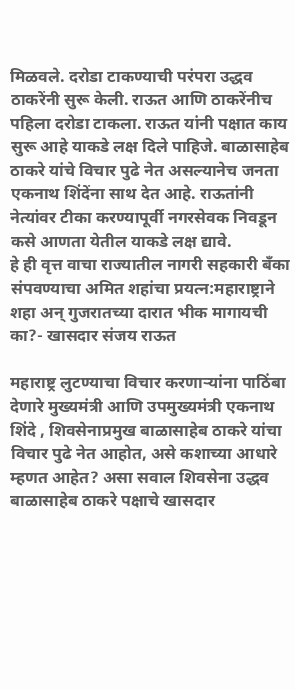मिळवले. दरोडा टाकण्याची परंपरा उद्धव ठाकरेंनी सुरू केली. राऊत आणि ठाकरेंनीच पहिला दरोडा टाकला. राऊत यांनी पक्षात काय सुरू आहे याकडे लक्ष दिले पाहिजे. बाळासाहेब ठाकरे यांचे विचार पुढे नेत असल्यानेच जनता एकनाथ शिंदेंना साथ देत आहे. राऊतांनी नेत्यांवर टीका करण्यापूर्वी नगरसेवक निवडून कसे आणता येतील याकडे लक्ष द्यावे.
हे ही वृत्त वाचा राज्यातील नागरी सहकारी बँका संपवण्याचा अमित शहांचा प्रयत्न:महाराष्ट्राने शहा अन् गुजरातच्या दारात भीक मागायची का?- खासदार संजय राऊत

महाराष्ट्र लुटण्याचा विचार करणाऱ्यांना पाठिंबा देणारे मुख्यमंत्री आणि उपमुख्यमंत्री एकनाथ शिंदे , शिवसेनाप्रमुख बाळासाहेब ठाकरे यांचा विचार पुढे नेत आहोत, असे कशाच्या आधारे म्हणत आहेत? असा सवाल शिवसेना उद्धव बाळासाहेब ठाकरे पक्षाचे खासदार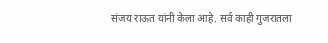संजय राऊत यांनी केला आहे. सर्व काही गुजरातला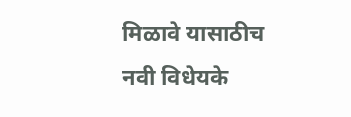मिळावे यासाठीच नवी विधेयके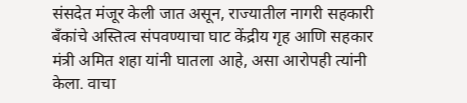संसदेत मंजूर केली जात असून, राज्यातील नागरी सहकारी बँकांचे अस्तित्व संपवण्याचा घाट केंद्रीय गृह आणि सहकार मंत्री अमित शहा यांनी घातला आहे, असा आरोपही त्यांनी केला. वाचा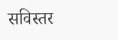सविस्तर